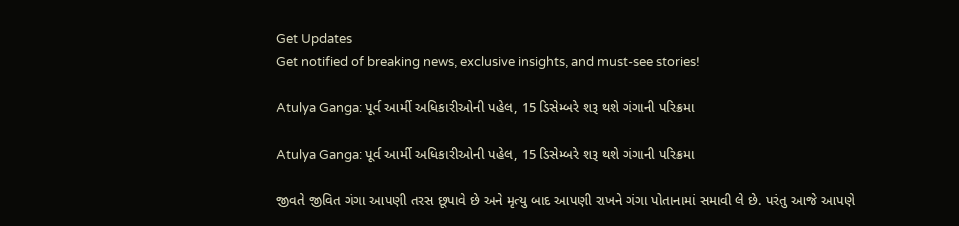Get Updates
Get notified of breaking news, exclusive insights, and must-see stories!

Atulya Ganga: પૂર્વ આર્મી અધિકારીઓની પહેલ, 15 ડિસેમ્બરે શરૂ થશે ગંગાની પરિક્રમા

Atulya Ganga: પૂર્વ આર્મી અધિકારીઓની પહેલ, 15 ડિસેમ્બરે શરૂ થશે ગંગાની પરિક્રમા

જીવતે જીવિત ગંગા આપણી તરસ છૂપાવે છે અને મૃત્યુ બાદ આપણી રાખને ગંગા પોતાનામાં સમાવી લે છે. પરંતુ આજે આપણે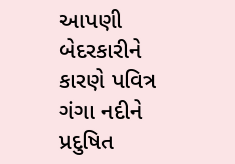આપણી બેદરકારીને કારણે પવિત્ર ગંગા નદીને પ્રદુષિત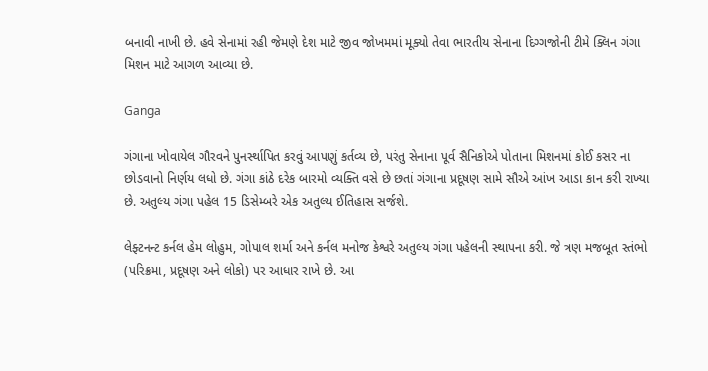બનાવી નાખી છે. હવે સેનામાં રહી જેમણે દેશ માટે જીવ જોખમમાં મૂક્યો તેવા ભારતીય સેનાના દિગ્ગજોની ટીમે ક્લિન ગંગા મિશન માટે આગળ આવ્યા છે.

Ganga

ગંગાના ખોવાયેલ ગૌરવને પુનર્સ્થાપિત કરવું આપણું કર્તવ્ય છે, પરંતુ સેનાના પૂર્વ સૈનિકોએ પોતાના મિશનમાં કોઈ કસર ના છોડવાનો નિર્ણય લધો છે. ગંગા કાંઠે દરેક બારમો વ્યક્તિ વસે છે છતાં ગંગાના પ્રદૂષણ સામે સૌએ આંખ આડા કાન કરી રાખ્યા છે. અતુલ્ય ગંગા પહેલ 15 ડિસેમ્બરે એક અતુલ્ય ઈતિહાસ સર્જશે.

લેફ્ટનન્ટ કર્નલ હેમ લોહુમ, ગોપાલ શર્મા અને કર્નલ મનોજ કેશ્વરે અતુલ્ય ગંગા પહેલની સ્થાપના કરી. જે ત્રણ મજબૂત સ્તંભો (પરિક્રમા, પ્રદૂષણ અને લોકો) પર આધાર રાખે છે. આ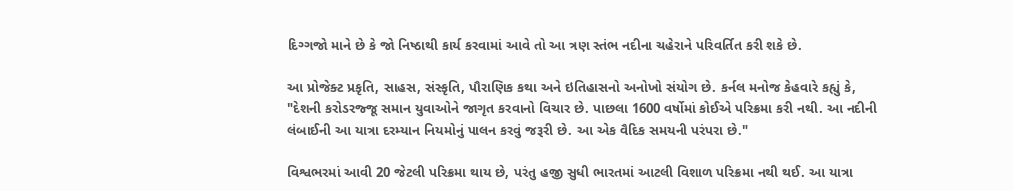દિગ્ગજો માને છે કે જો નિષ્ઠાથી કાર્ય કરવામાં આવે તો આ ત્રણ સ્તંભ નદીના ચહેરાને પરિવર્તિત કરી શકે છે.

આ પ્રોજેક્ટ પ્રકૃતિ, સાહસ, સંસ્કૃતિ, પૌરાણિક કથા અને ઇતિહાસનો અનોખો સંયોગ છે. કર્નલ મનોજ કેહવારે કહ્યું કે, "દેશની કરોડરજ્જૂ સમાન યુવાઓને જાગૃત કરવાનો વિચાર છે. પાછલા 1600 વર્ષોમાં કોઈએ પરિક્રમા કરી નથી. આ નદીની લંબાઈની આ યાત્રા દરમ્યાન નિયમોનું પાલન કરવું જરૂરી છે. આ એક વૈદિક સમયની પરંપરા છે."

વિશ્વભરમાં આવી 20 જેટલી પરિક્રમા થાય છે, પરંતુ હજી સુધી ભારતમાં આટલી વિશાળ પરિક્રમા નથી થઈ. આ યાત્રા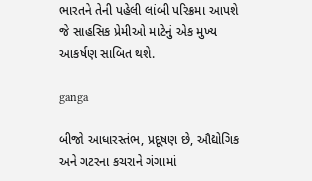ભારતને તેની પહેલી લાંબી પરિક્રમા આપશે જે સાહસિક પ્રેમીઓ માટેનું એક મુખ્ય આકર્ષણ સાબિત થશે.

ganga

બીજો આધારસ્તંભ, પ્રદૂષણ છે, ઔદ્યોગિક અને ગટરના કચરાને ગંગામાં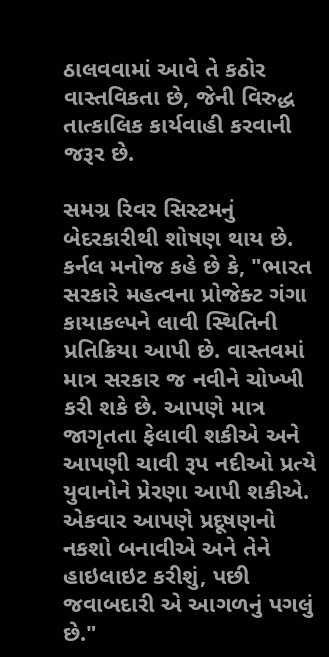ઠાલવવામાં આવે તે કઠોર વાસ્તવિકતા છે, જેની વિરુદ્ધ તાત્કાલિક કાર્યવાહી કરવાની જરૂર છે.

સમગ્ર રિવર સિસ્ટમનું બેદરકારીથી શોષણ થાય છે. કર્નલ મનોજ કહે છે કે, "ભારત સરકારે મહત્વના પ્રોજેક્ટ ગંગા કાયાકલ્પને લાવી સ્થિતિની પ્રતિક્રિયા આપી છે. વાસ્તવમાં માત્ર સરકાર જ નવીને ચોખ્ખી કરી શકે છે. આપણે માત્ર જાગૃતતા ફેલાવી શકીએ અને આપણી ચાવી રૂપ નદીઓ પ્રત્યે યુવાનોને પ્રેરણા આપી શકીએ. એકવાર આપણે પ્રદૂષણનો નકશો બનાવીએ અને તેને હાઇલાઇટ કરીશું, પછી જવાબદારી એ આગળનું પગલું છે."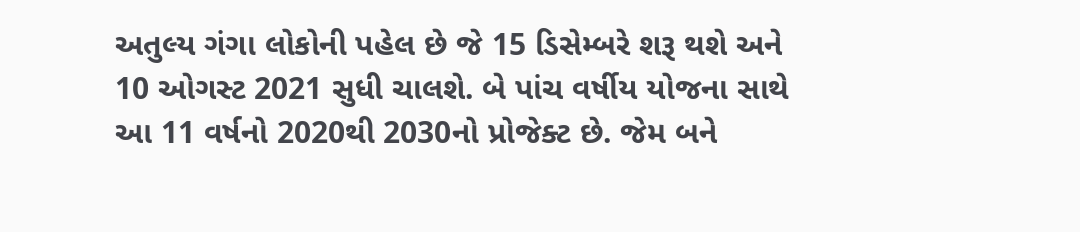અતુલ્ય ગંગા લોકોની પહેલ છે જે 15 ડિસેમ્બરે શરૂ થશે અને 10 ઓગસ્ટ 2021 સુધી ચાલશે. બે પાંચ વર્ષીય યોજના સાથે આ 11 વર્ષનો 2020થી 2030નો પ્રોજેક્ટ છે. જેમ બને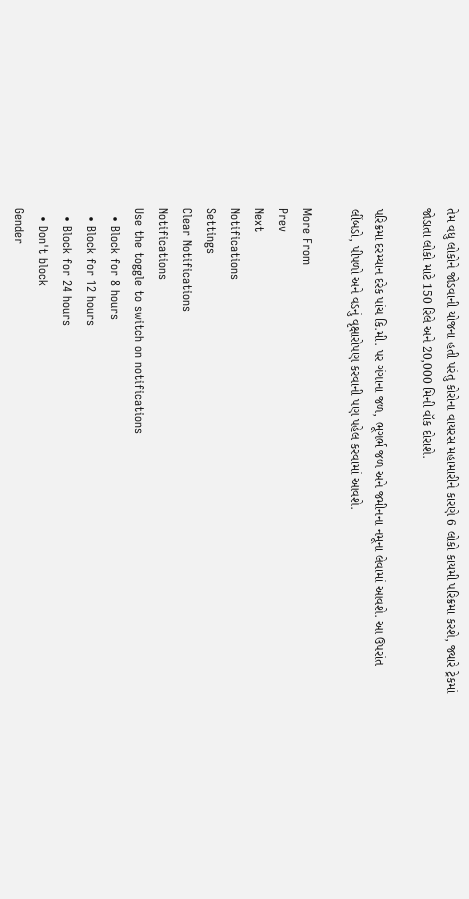તેમ વધુ લોકોને જોડવાની યોજના હતી પરંતુ કોરોના વાયરસ મહામારીને કારણે 6 લોકો કાયમી પરિક્રમા કરશે, જ્યારે ટ્રેકમાં જોડાતા લોકો માટે 150 રિલે અને 20,000 મિની વૉક દોરાશે.

પરિક્રમા દરમ્યાન દરેક પાંચ કિ.મી. પર ગંગાના જળ, ભૂગર્ભ જળ અને જમીનના નમૂના લેવામાં આવશે. આ ઉપરાંત લીંબડો, પીપળો અને વડનું વૃક્ષારોપણ કરવાની પણ પહેલ કરવામાં આવશે.

More From
Prev
Next
Notifications
Settings
Clear Notifications
Notifications
Use the toggle to switch on notifications
  • Block for 8 hours
  • Block for 12 hours
  • Block for 24 hours
  • Don't block
Gender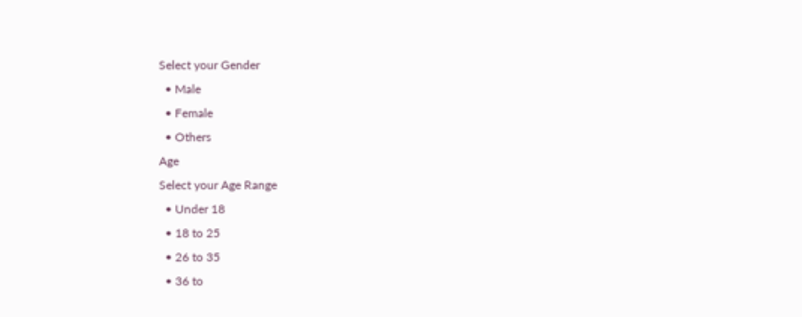Select your Gender
  • Male
  • Female
  • Others
Age
Select your Age Range
  • Under 18
  • 18 to 25
  • 26 to 35
  • 36 to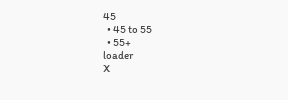45
  • 45 to 55
  • 55+
loader
X